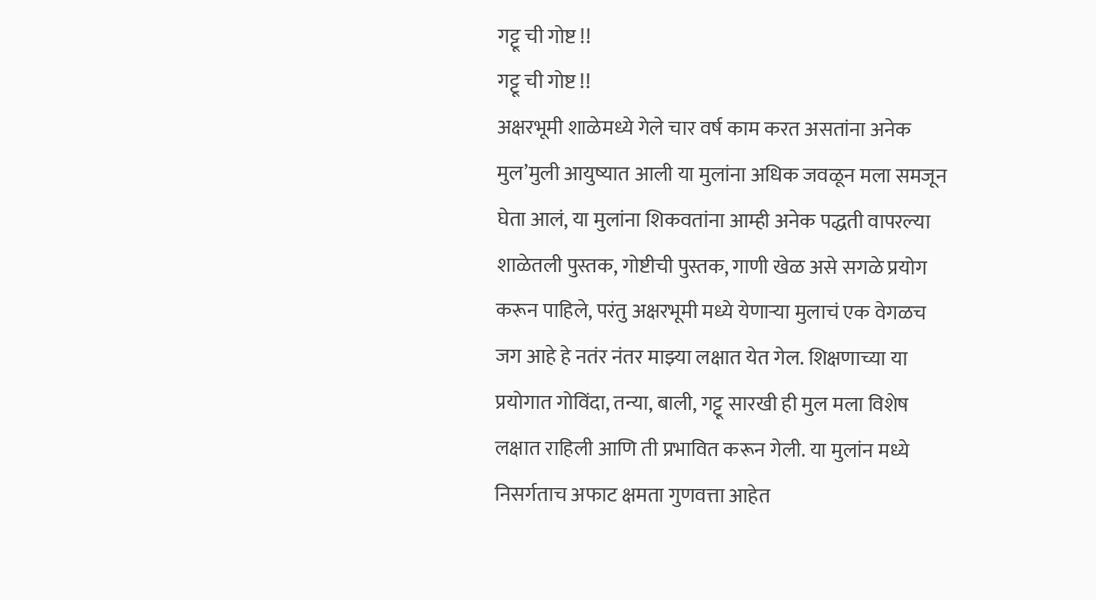गट्टू ची गोष्ट !!
गट्टू ची गोष्ट !!
अक्षरभूमी शाळेमध्ये गेले चार वर्ष काम करत असतांना अनेक मुल’मुली आयुष्यात आली या मुलांना अधिक जवळून मला समजून घेता आलं, या मुलांना शिकवतांना आम्ही अनेक पद्धती वापरल्या शाळेतली पुस्तक, गोष्टीची पुस्तक, गाणी खेळ असे सगळे प्रयोग करून पाहिले, परंतु अक्षरभूमी मध्ये येणाऱ्या मुलाचं एक वेगळच जग आहे हे नतंर नंतर माझ्या लक्षात येत गेल. शिक्षणाच्या या प्रयोगात गोविंदा, तन्या, बाली, गट्टू सारखी ही मुल मला विशेष लक्षात राहिली आणि ती प्रभावित करून गेली. या मुलांन मध्ये निसर्गताच अफाट क्षमता गुणवत्ता आहेत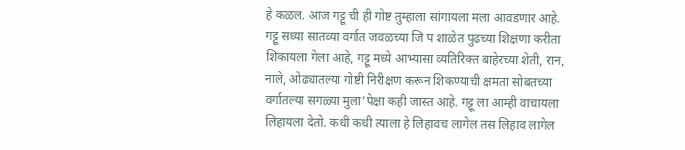हे कळल. आज गट्टू ची ही गोष्ट तुम्हाला सांगायला मला आवडणार आहे.
गट्टू सध्या सातव्या वर्गात जवळच्या जि प शाळेत पुढच्या शिक्षणा करीता शिकायला गेला आहे, गट्टू मध्ये आभ्यासा व्यतिरिक्त बाहेरच्या शेती, रान, नाले, ओढ्यातल्या गोष्टी निरीक्षण करून शिकण्याची क्षमता सोबतच्या वर्गातल्या सगळ्या मुला’पेक्षा कही जास्त आहे. गट्टू ला आम्ही वाचायला लिहायला देतो. कधी कधी त्याला हे लिहावच लागेल तस लिहाव लागेल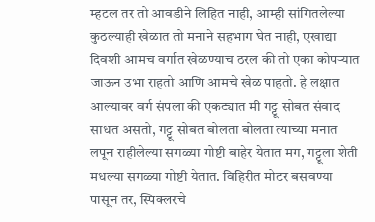म्हटल तर तो आवडीने लिहित नाही, आम्ही सांगितलेल्या कुठल्याही खेळात तो मनाने सहभाग घेत नाही, एखाद्या दिवशी आमच वर्गात खेळण्याच ठरल की तो एका कोपऱ्यात जाऊन उभा राहतो आणि आमचे खेळ पाहतो. हे लक्षात आल्यावर वर्ग संपला की एकट्यात मी गट्टू सोबत संवाद साधत असतो, गट्टू सोबत बोलता बोलता त्याच्या मनात लपून राहीलेल्या सगळ्या गोष्टी बाहेर येतात मग, गट्टूला शेती मधल्या सगळ्या गोष्टी येतात. विहिरीत मोटर बसवण्या पासून तर, स्पिक्लरचे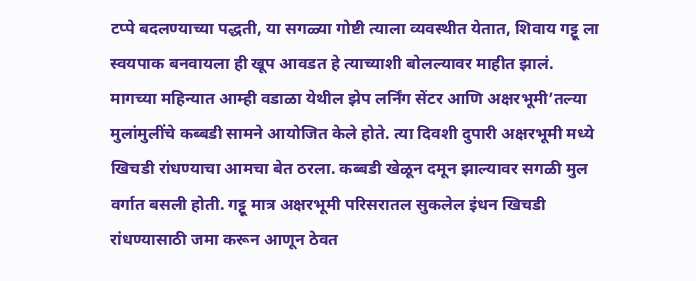टप्पे बदलण्याच्या पद्धती, या सगळ्या गोष्टी त्याला व्यवस्थीत येतात, शिवाय गट्टू ला स्वयपाक बनवायला ही खूप आवडत हे त्याच्याशी बोलल्यावर माहीत झालं.
मागच्या महिन्यात आम्ही वडाळा येथील झेप लर्निंग सेंटर आणि अक्षरभूमी’तल्या मुलांमुलींचे कब्बडी सामने आयोजित केले होते. त्या दिवशी दुपारी अक्षरभूमी मध्ये खिचडी रांधण्याचा आमचा बेत ठरला. कब्बडी खेळून दमून झाल्यावर सगळी मुल वर्गात बसली होती. गट्टू मात्र अक्षरभूमी परिसरातल सुकलेल इंधन खिचडी रांधण्यासाठी जमा करून आणून ठेवत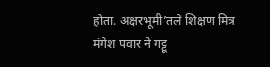होता. अक्षरभूमी’तले शिक्षण मित्र मंगेश पवार ने गट्टू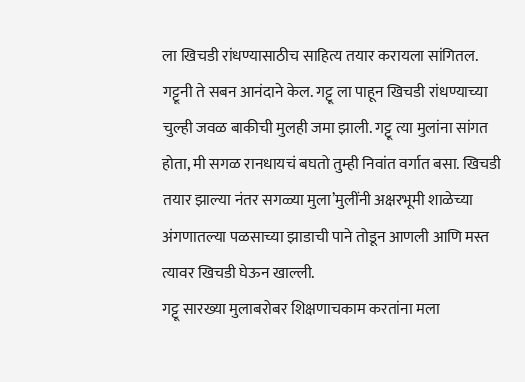ला खिचडी रांधण्यासाठीच साहित्य तयार करायला सांगितल. गट्टूनी ते सबन आनंदाने केल. गट्टू ला पाहून खिचडी रांधण्याच्या चुल्ही जवळ बाकीची मुलही जमा झाली. गट्टू त्या मुलांना सांगत होता, मी सगळ रानधायचं बघतो तुम्ही निवांत वर्गात बसा. खिचडी तयार झाल्या नंतर सगळ्या मुला’मुलींनी अक्षरभूमी शाळेच्या अंगणातल्या पळसाच्या झाडाची पाने तोडून आणली आणि मस्त त्यावर खिचडी घेऊन खाल्ली.
गट्टू सारख्या मुलाबरोबर शिक्षणाचकाम करतांना मला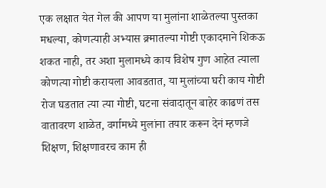एक लक्षात येत गेल की आपण या मुलांना शाळेतल्या पुस्तका मधल्या, कोणत्याही अभ्यास क्र्मातल्या गोष्टी एकादमाने शिकऊ शकत नाही, तर अशा मुलामध्ये काय विशेष गुण आहेत त्याला कोणत्या गोष्टी करायला आवडतात, या मुलांच्या घरी काय गोष्टी रोज घडतात त्या त्या गोष्टी, घटना संवादातून बाहेर काढणं तस वातावरण शाळेत, वर्गामध्ये मुलांना तयार करून देनं म्हणजे शिक्षण, शिक्षणावरच काम ही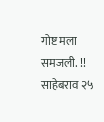गोष्ट मला समजली. !!
साहेबराव २५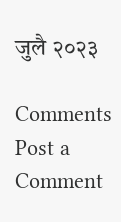जुलै २०२३

Comments
Post a Comment